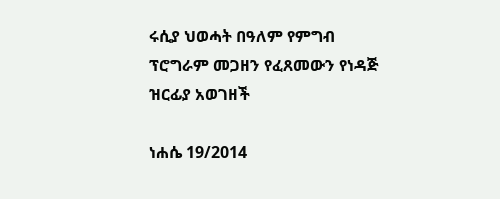ሩሲያ ህወሓት በዓለም የምግብ ፕሮግራም መጋዘን የፈጸመውን የነዳጅ ዝርፊያ አወገዘች

ነሐሴ 19/2014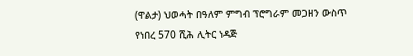(ዋልታ) ህወሓት በዓለም ምግብ ፕሮግራም መጋዘን ውስጥ የነበረ 570 ሺሕ ሊትር ነዳጅ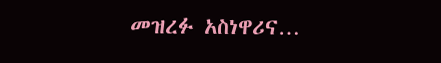መዝረፉ አስነዋሪና…